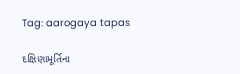Tag: aarogaya tapas

દક્ષિણામૂર્તિના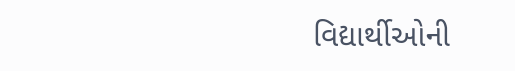વિદ્યાર્થીઓની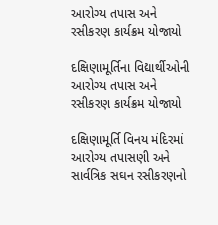આરોગ્ય તપાસ અને રસીકરણ કાર્યક્રમ યોજાયો

દક્ષિણામૂર્તિના વિદ્યાર્થીઓની આરોગ્ય તપાસ અને રસીકરણ કાર્યક્રમ યોજાયો

દક્ષિણામૂર્તિ વિનય મંદિરમાં આરોગ્ય તપાસણી અને સાર્વત્રિક સઘન રસીકરણનો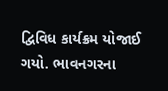દ્વિવિધ કાર્યક્રમ યોજાઈ ગયો. ભાવનગરના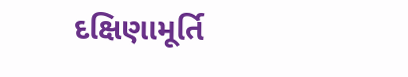દક્ષિણામૂર્તિ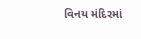વિનય મંદિરમાં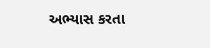અભ્યાસ કરતા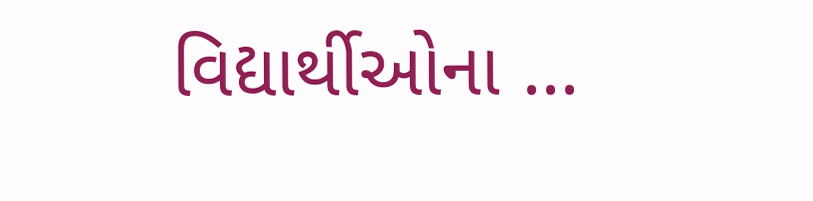વિદ્યાર્થીઓના ...